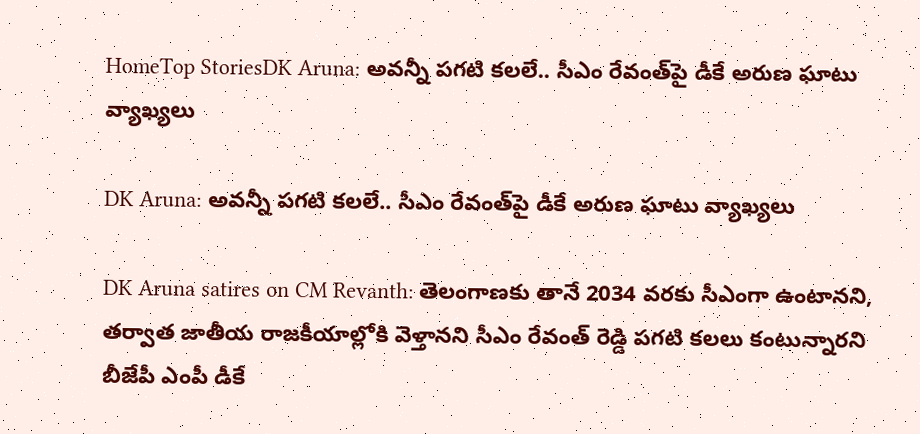HomeTop StoriesDK Aruna: అవన్నీ పగటి కలలే.. సీఎం రేవంత్‌పై డీకే అరుణ ఘాటు వ్యాఖ్యలు

DK Aruna: అవన్నీ పగటి కలలే.. సీఎం రేవంత్‌పై డీకే అరుణ ఘాటు వ్యాఖ్యలు

DK Aruna satires on CM Revanth: తెలంగాణకు తానే 2034 వరకు సీఎంగా ఉంటానని, తర్వాత జాతీయ రాజకీయాల్లోకి వెళ్తానని సీఎం రేవంత్ రెడ్డి పగటి కలలు కంటున్నారని బీజేపీ ఎంపీ డీకే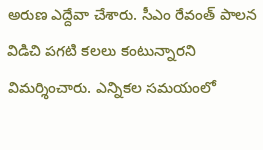అరుణ ఎద్దేవా చేశారు. సీఎం రేవంత్‌ పాలన విడిచి పగటి కలలు కంటున్నారని విమర్శించారు. ఎన్నికల సమయంలో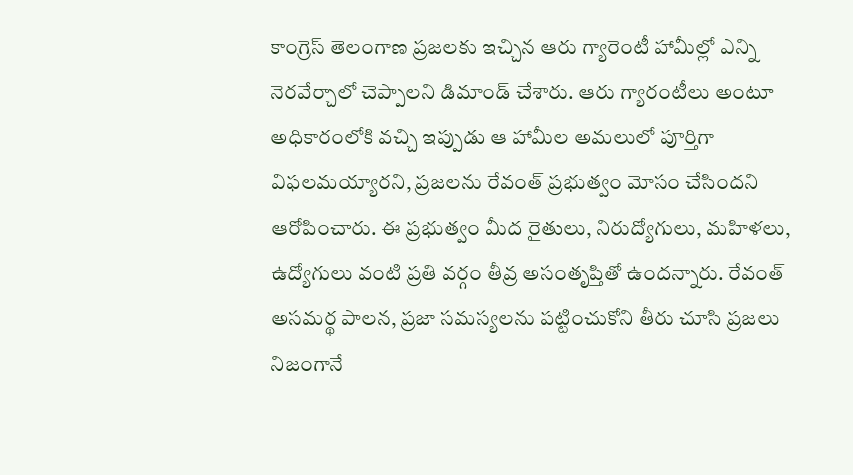కాంగ్రెస్ తెలంగాణ ప్రజలకు ఇచ్చిన ఆరు గ్యారెంటీ హామీల్లో ఎన్ని నెరవేర్చాలో చెప్పాలని డిమాండ్ చేశారు. ఆరు గ్యారంటీలు అంటూ అధికారంలోకి వచ్చి ఇప్పుడు ఆ హామీల అమలులో పూర్తిగా విఫలమయ్యారని, ప్రజలను రేవంత్ ప్రభుత్వం మోసం చేసిందని ఆరోపించారు. ఈ ప్రభుత్వం మీద రైతులు, నిరుద్యోగులు, మహిళలు, ఉద్యోగులు వంటి ప్రతి వర్గం తీవ్ర అసంతృప్తితో ఉందన్నారు. రేవంత్‌ అసమర్థ పాలన, ప్రజా సమస్యలను పట్టించుకోని తీరు చూసి ప్రజలు నిజంగానే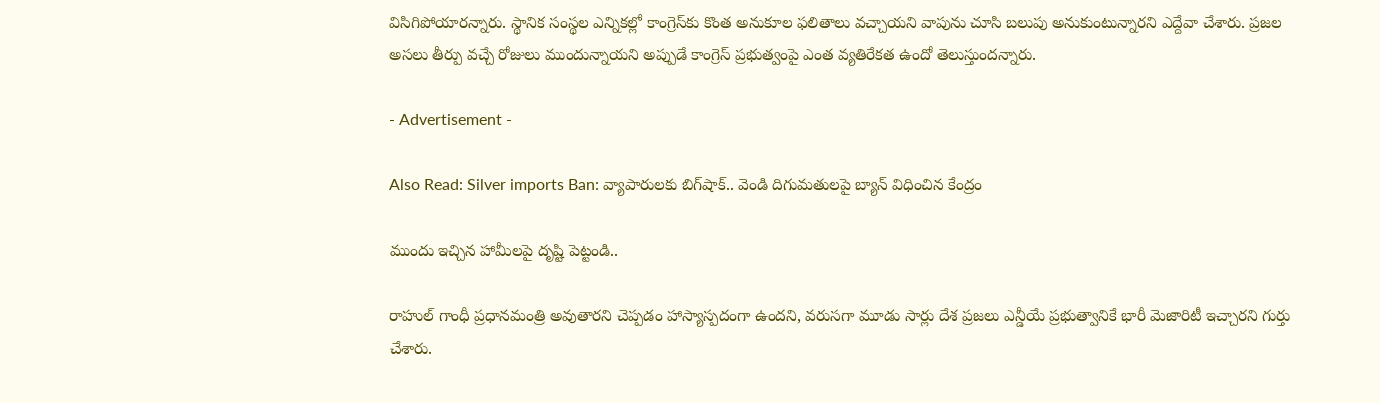విసిగిపోయారన్నారు. స్థానిక సంస్థల ఎన్నికల్లో కాంగ్రెస్‌కు కొంత అనుకూల ఫలితాలు వచ్చాయని వాపును చూసి బలుపు అనుకుంటున్నారని ఎద్దేవా చేశారు. ప్రజల అసలు తీర్పు వచ్చే రోజులు ముందున్నాయని అప్పుడే కాంగ్రెస్ ప్రభుత్వంపై ఎంత వ్యతిరేకత ఉందో తెలుస్తుందన్నారు.

- Advertisement -

Also Read: Silver imports Ban: వ్యాపారులకు బిగ్‌షాక్‌.. వెండి దిగుమతులపై బ్యాన్ విధించిన కేంద్రం

ముందు ఇచ్చిన హామీలపై దృష్టి పెట్టండి..

రాహుల్ గాంధీ ప్రధానమంత్రి అవుతారని చెప్పడం హాస్యాస్పదంగా ఉందని, వరుసగా మూడు సార్లు దేశ ప్రజలు ఎన్డీయే ప్రభుత్వానికే భారీ మెజారిటీ ఇచ్చారని గుర్తు చేశారు.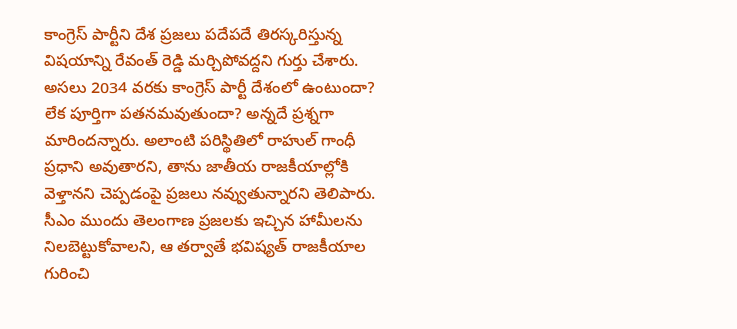కాంగ్రెస్ పార్టీని దేశ ప్రజలు పదేపదే తిరస్కరిస్తున్న విషయాన్ని రేవంత్ రెడ్డి మర్చిపోవద్దని గుర్తు చేశారు. అసలు 2034 వరకు కాంగ్రెస్ పార్టీ దేశంలో ఉంటుందా? లేక పూర్తిగా పతనమవుతుందా? అన్నదే ప్రశ్నగా మారిందన్నారు. అలాంటి పరిస్థితిలో రాహుల్ గాంధీ ప్రధాని అవుతారని, తాను జాతీయ రాజకీయాల్లోకి వెళ్తానని చెప్పడంపై ప్రజలు నవ్వుతున్నారని తెలిపారు. సీఎం ముందు తెలంగాణ ప్రజలకు ఇచ్చిన హామీలను నిలబెట్టుకోవాలని, ఆ తర్వాతే భవిష్యత్ రాజకీయాల గురించి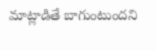మాట్లాడితే బాగుంటుందని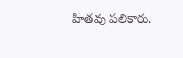హితవు పలికారు.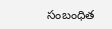సంబంధిత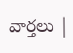వార్తలు |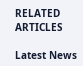RELATED ARTICLES

Latest News